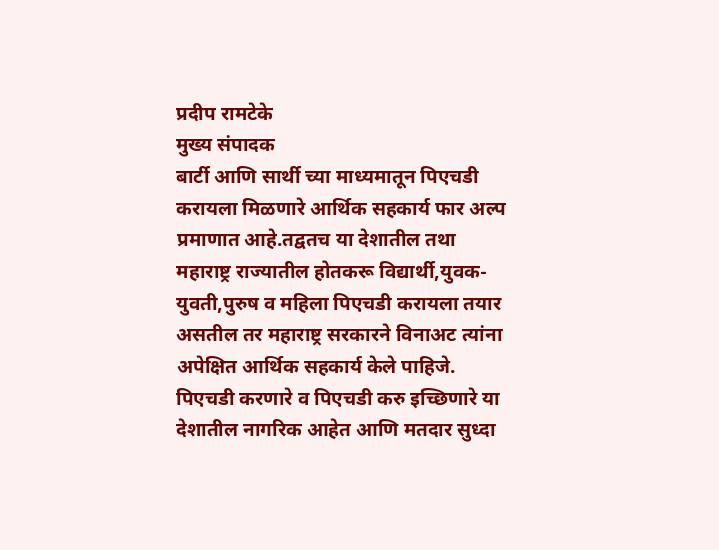प्रदीप रामटेके
मुख्य संपादक
बार्टी आणि सार्थी च्या माध्यमातून पिएचडी करायला मिळणारे आर्थिक सहकार्य फार अल्प प्रमाणात आहे.तद्वतच या देशातील तथा महाराष्ट्र राज्यातील होतकरू विद्यार्थी,युवक-युवती,पुरुष व महिला पिएचडी करायला तयार असतील तर महाराष्ट्र सरकारने विनाअट त्यांना अपेक्षित आर्थिक सहकार्य केले पाहिजे.
पिएचडी करणारे व पिएचडी करु इच्छिणारे या देशातील नागरिक आहेत आणि मतदार सुध्दा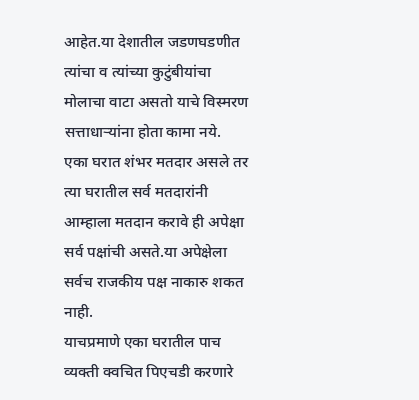आहेत.या देशातील जडणघडणीत त्यांचा व त्यांच्या कुटुंबीयांचा मोलाचा वाटा असतो याचे विस्मरण सत्ताधाऱ्यांना होता कामा नये.
एका घरात शंभर मतदार असले तर त्या घरातील सर्व मतदारांनी आम्हाला मतदान करावे ही अपेक्षा सर्व पक्षांची असते.या अपेक्षेला सर्वच राजकीय पक्ष नाकारु शकत नाही.
याचप्रमाणे एका घरातील पाच व्यक्ती क्वचित पिएचडी करणारे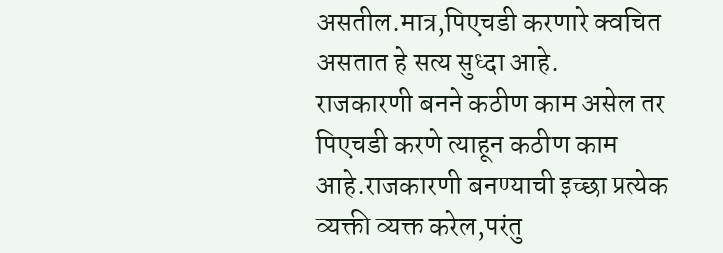असतील.मात्र,पिएचडी करणारे क्वचित असतात हे सत्य सुध्दा आहे.
राजकारणी बनने कठीण काम असेल तर पिएचडी करणे त्याहून कठीण काम आहे.राजकारणी बनण्याची इच्छा प्रत्येक व्यक्ती व्यक्त करेल,परंतु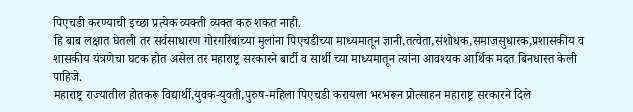पिएचडी करण्याची इच्छा प्रत्येक व्यक्ती व्यक्त करु शकत नाही.
हि बाब लक्षात घेतली तर सर्वसाधारण गोरगरिबांच्या मुलांना पिएचडीच्या माध्यमातून ज्ञानी,तत्वेता,संशोधक,समाजसुधारक,प्रशासकीय व शासकीय यंत्रणेचा घटक होत असेल तर महाराष्ट्र सरकारने बार्टी व सार्थी च्या माध्यमातून त्यांना आवश्यक आर्थिक मदत बिनधास्त केली पाहिजे.
महाराष्ट्र राज्यातील होतकरू विद्यार्थी,युवक-युवती,पुरुष-महिला पिएचडी करायला भरभरून प्रोत्साहन महाराष्ट्र सरकारने दिले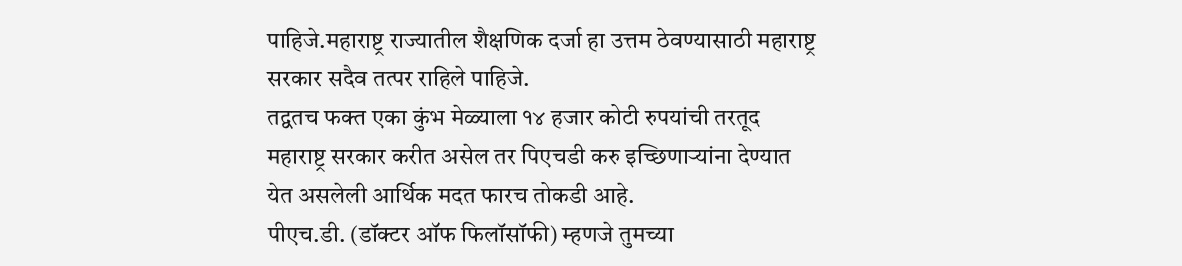पाहिजे.महाराष्ट्र राज्यातील शैक्षणिक दर्जा हा उत्तम ठेवण्यासाठी महाराष्ट्र सरकार सदैव तत्पर राहिले पाहिजे.
तद्वतच फक्त एका कुंभ मेळ्याला १४ हजार कोटी रुपयांची तरतूद महाराष्ट्र सरकार करीत असेल तर पिएचडी करु इच्छिणाऱ्यांना देण्यात येत असलेली आर्थिक मदत फारच तोकडी आहे.
पीएच.डी. (डॉक्टर ऑफ फिलॉसॉफी) म्हणजे तुमच्या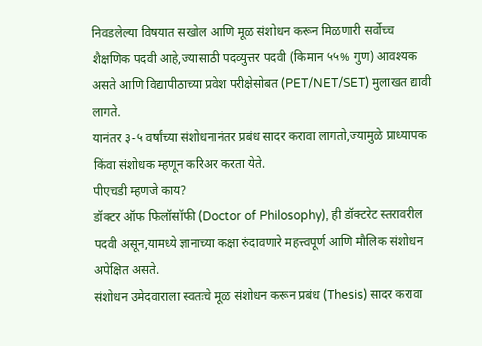निवडलेल्या विषयात सखोल आणि मूळ संशोधन करून मिळणारी सर्वोच्च शैक्षणिक पदवी आहे,ज्यासाठी पदव्युत्तर पदवी (किमान ५५% गुण) आवश्यक असते आणि विद्यापीठाच्या प्रवेश परीक्षेसोबत (PET/NET/SET) मुलाखत द्यावी लागते.
यानंतर ३-५ वर्षांच्या संशोधनानंतर प्रबंध सादर करावा लागतो,ज्यामुळे प्राध्यापक किंवा संशोधक म्हणून करिअर करता येते.
पीएचडी म्हणजे काय?
डॉक्टर ऑफ फिलॉसॉफी (Doctor of Philosophy), ही डॉक्टरेट स्तरावरील पदवी असून,यामध्ये ज्ञानाच्या कक्षा रुंदावणारे महत्त्वपूर्ण आणि मौलिक संशोधन अपेक्षित असते.
संशोधन उमेदवाराला स्वतःचे मूळ संशोधन करून प्रबंध (Thesis) सादर करावा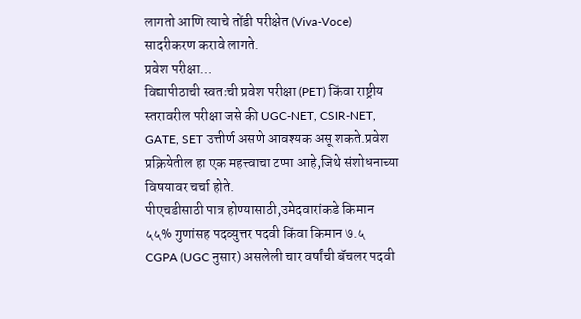लागतो आणि त्याचे तोंडी परीक्षेत (Viva-Voce) सादरीकरण करावे लागते.
प्रवेश परीक्षा…
विद्यापीठाची स्वतःची प्रवेश परीक्षा (PET) किंवा राष्ट्रीय स्तरावरील परीक्षा जसे की UGC-NET, CSIR-NET, GATE, SET उत्तीर्ण असणे आवश्यक असू शकते.प्रवेश प्रक्रियेतील हा एक महत्त्वाचा टप्पा आहे,जिथे संशोधनाच्या विषयावर चर्चा होते.
पीएचडीसाठी पात्र होण्यासाठी,उमेदवारांकडे किमान ५५% गुणांसह पदव्युत्तर पदवी किंवा किमान ७.५ CGPA (UGC नुसार) असलेली चार वर्षांची बॅचलर पदवी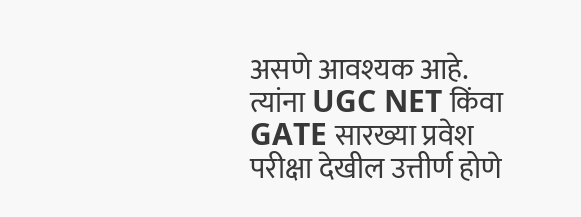असणे आवश्यक आहे. त्यांना UGC NET किंवा GATE सारख्या प्रवेश परीक्षा देखील उत्तीर्ण होणे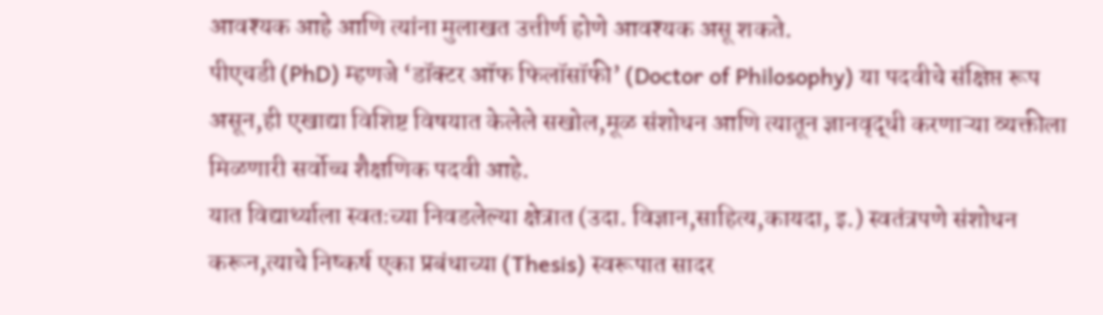आवश्यक आहे आणि त्यांना मुलाखत उत्तीर्ण होणे आवश्यक असू शकते.
पीएचडी (PhD) म्हणजे ‘डॉक्टर ऑफ फिलॉसॉफी’ (Doctor of Philosophy) या पदवीचे संक्षिप्त रूप असून,ही एखाद्या विशिष्ट विषयात केलेले सखोल,मूळ संशोधन आणि त्यातून ज्ञानवृद्धी करणाऱ्या व्यक्तीला मिळणारी सर्वोच्च शैक्षणिक पदवी आहे.
यात विद्यार्थ्याला स्वतःच्या निवडलेल्या क्षेत्रात (उदा. विज्ञान,साहित्य,कायदा, इ.) स्वतंत्रपणे संशोधन करून,त्याचे निष्कर्ष एका प्रबंधाच्या (Thesis) स्वरूपात सादर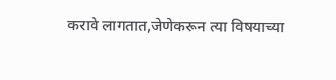करावे लागतात,जेणेकरून त्या विषयाच्या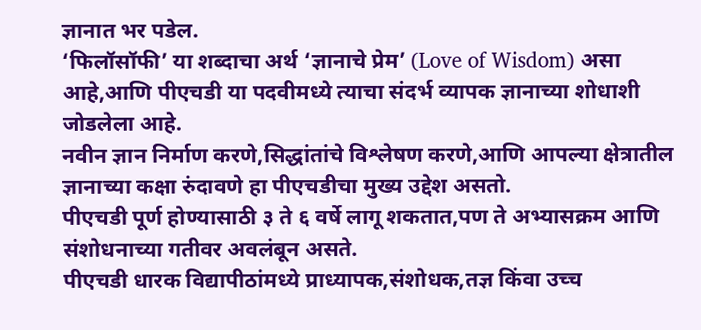ज्ञानात भर पडेल.
‘फिलॉसॉफी’ या शब्दाचा अर्थ ‘ज्ञानाचे प्रेम’ (Love of Wisdom) असा आहे,आणि पीएचडी या पदवीमध्ये त्याचा संदर्भ व्यापक ज्ञानाच्या शोधाशी जोडलेला आहे.
नवीन ज्ञान निर्माण करणे,सिद्धांतांचे विश्लेषण करणे,आणि आपल्या क्षेत्रातील ज्ञानाच्या कक्षा रुंदावणे हा पीएचडीचा मुख्य उद्देश असतो.
पीएचडी पूर्ण होण्यासाठी ३ ते ६ वर्षे लागू शकतात,पण ते अभ्यासक्रम आणि संशोधनाच्या गतीवर अवलंबून असते.
पीएचडी धारक विद्यापीठांमध्ये प्राध्यापक,संशोधक,तज्ञ किंवा उच्च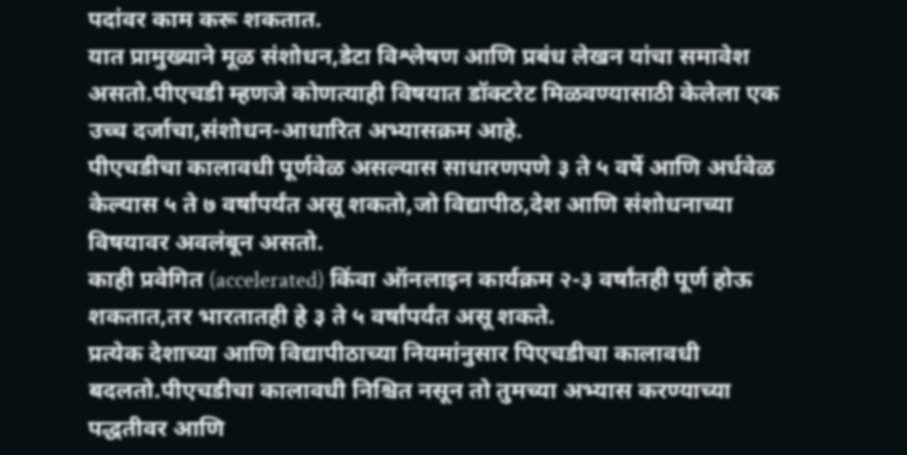पदांवर काम करू शकतात.
यात प्रामुख्याने मूळ संशोधन,डेटा विश्लेषण आणि प्रबंध लेखन यांचा समावेश असतो.पीएचडी म्हणजे कोणत्याही विषयात डॉक्टरेट मिळवण्यासाठी केलेला एक उच्च दर्जाचा,संशोधन-आधारित अभ्यासक्रम आहे.
पीएचडीचा कालावधी पूर्णवेळ असल्यास साधारणपणे ३ ते ५ वर्षे आणि अर्धवेळ केल्यास ५ ते ७ वर्षांपर्यंत असू शकतो,जो विद्यापीठ,देश आणि संशोधनाच्या विषयावर अवलंबून असतो.
काही प्रवेगित (accelerated) किंवा ऑनलाइन कार्यक्रम २-३ वर्षांतही पूर्ण होऊ शकतात,तर भारतातही हे ३ ते ५ वर्षांपर्यंत असू शकते.
प्रत्येक देशाच्या आणि विद्यापीठाच्या नियमांनुसार पिएचडीचा कालावधी बदलतो.पीएचडीचा कालावधी निश्चित नसून तो तुमच्या अभ्यास करण्याच्या पद्धतीवर आणि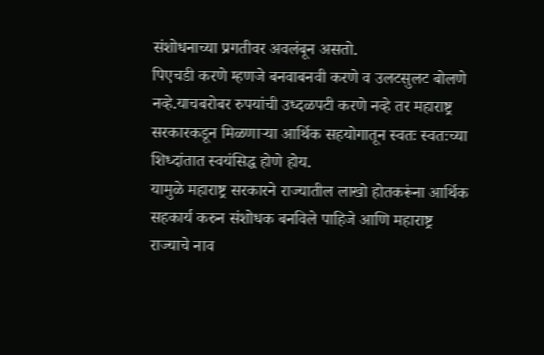संशोधनाच्या प्रगतीवर अवलंबून असतो.
पिएचडी करणे म्हणजे बनवाबनवी करणे व उलटसुलट बोलणे नव्हे.याचबरोबर रुपयांची उध्दळपटी करणे नव्हे तर महाराष्ट्र सरकारकडून मिळणाऱ्या आर्थिक सहयोगातून स्वतः स्वतःच्या शिध्दांतात स्वयंसिद्ध होणे होय.
यामुळे महाराष्ट्र सरकारने राज्यातील लाखो होतकरूंना आर्थिक सहकार्य करुन संशोधक बनविले पाहिजे आणि महाराष्ट्र राज्याचे नाव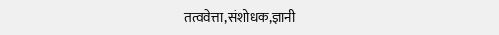तत्ववेत्ता,संशोधक,ज्ञानी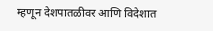म्हणून देशपातळीवर आणि विदेशात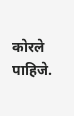कोरले पाहिजे.